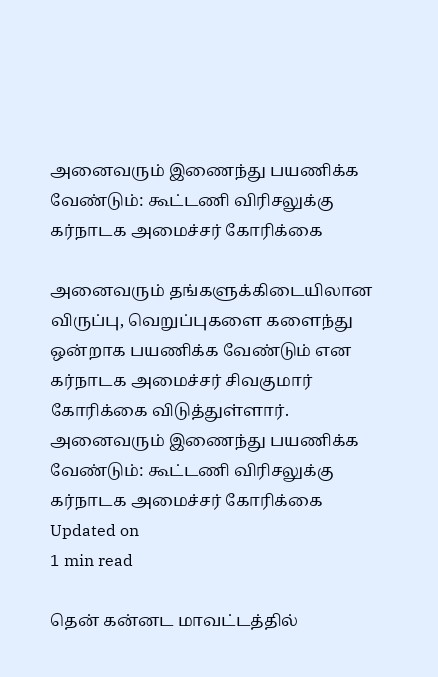அனைவரும் இணைந்து பயணிக்க வேண்டும்: கூட்டணி விரிசலுக்கு கர்நாடக அமைச்சர் கோரிக்கை

அனைவரும் தங்களுக்கிடையிலான விருப்பு, வெறுப்புகளை களைந்து ஒன்றாக பயணிக்க வேண்டும் என கர்நாடக அமைச்சர் சிவகுமார் கோரிக்கை விடுத்துள்ளார்.
அனைவரும் இணைந்து பயணிக்க வேண்டும்: கூட்டணி விரிசலுக்கு கர்நாடக அமைச்சர் கோரிக்கை
Updated on
1 min read

தென் கன்னட மாவட்டத்தில்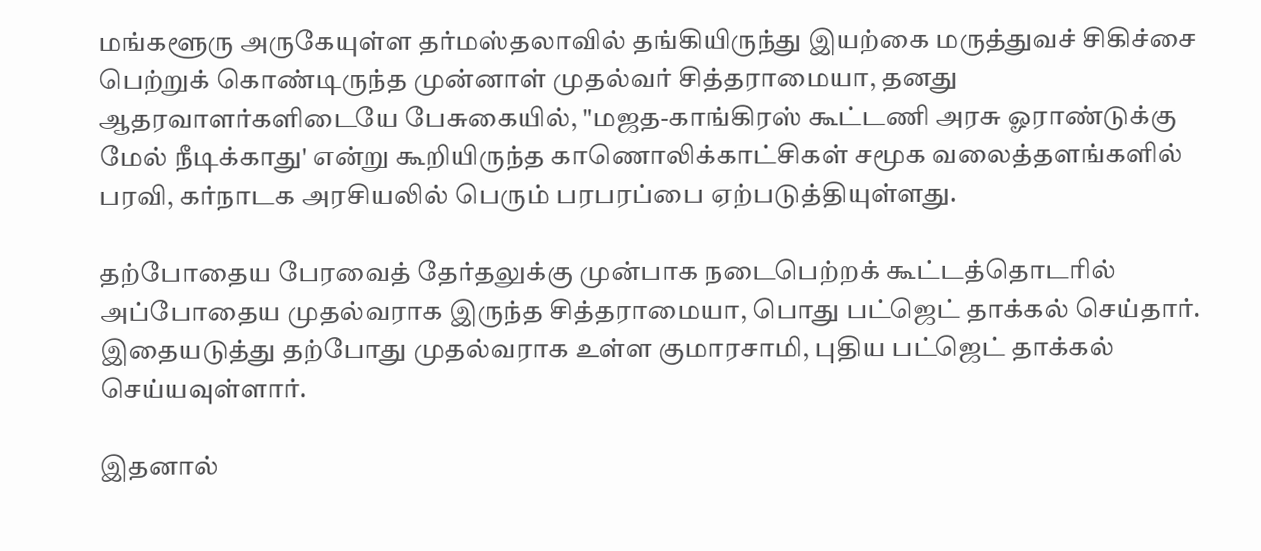மங்களூரு அருகேயுள்ள தர்மஸ்தலாவில் தங்கியிருந்து இயற்கை மருத்துவச் சிகிச்சை பெற்றுக் கொண்டிருந்த முன்னாள் முதல்வர் சித்தராமையா, தனது ஆதரவாளர்களிடையே பேசுகையில், "மஜத-காங்கிரஸ் கூட்டணி அரசு ஓராண்டுக்கு மேல் நீடிக்காது' என்று கூறியிருந்த காணொலிக்காட்சிகள் சமூக வலைத்தளங்களில் பரவி, கர்நாடக அரசியலில் பெரும் பரபரப்பை ஏற்படுத்தியுள்ளது.

தற்போதைய பேரவைத் தேர்தலுக்கு முன்பாக நடைபெற்றக் கூட்டத்தொடரில் அப்போதைய முதல்வராக இருந்த சித்தராமையா, பொது பட்ஜெட் தாக்கல் செய்தார். இதையடுத்து தற்போது முதல்வராக உள்ள குமாரசாமி, புதிய பட்ஜெட் தாக்கல் செய்யவுள்ளார்.

இதனால்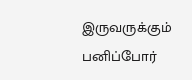இருவருக்கும் பனிப்போர்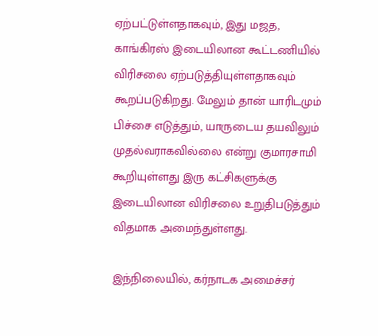ஏற்பட்டுள்ளதாகவும், இது மஜத, காங்கிரஸ் இடையிலான கூட்டணியில் விரிசலை ஏற்படுத்தியுள்ளதாகவும் கூறப்படுகிறது. மேலும் தான் யாரிடமும் பிச்சை எடுத்தும், யாருடைய தயவிலும் முதல்வராகவில்லை என்று குமாரசாமி கூறியுள்ளது இரு கட்சிகளுக்கு இடையிலான விரிசலை உறுதிபடுத்தும் விதமாக அமைந்துள்ளது.

இந்நிலையில், கர்நாடக அமைச்சர்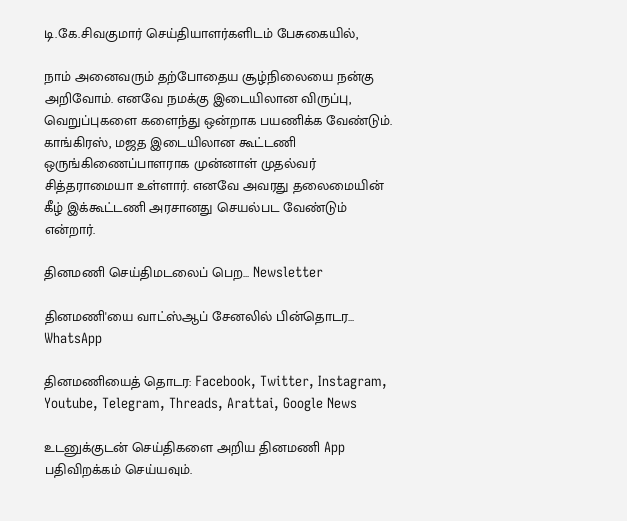டி.கே.சிவகுமார் செய்தியாளர்களிடம் பேசுகையில்,

நாம் அனைவரும் தற்போதைய சூழ்நிலையை நன்கு அறிவோம். எனவே நமக்கு இடையிலான விருப்பு, வெறுப்புகளை களைந்து ஒன்றாக பயணிக்க வேண்டும். காங்கிரஸ், மஜத இடையிலான கூட்டணி ஒருங்கிணைப்பாளராக முன்னாள் முதல்வர் சித்தராமையா உள்ளார். எனவே அவரது தலைமையின் கீழ் இக்கூட்டணி அரசானது செயல்பட வேண்டும் என்றார்.

தினமணி செய்திமடலைப் பெற... Newsletter

தினமணி'யை வாட்ஸ்ஆப் சேனலில் பின்தொடர... WhatsApp

தினமணியைத் தொடர: Facebook, Twitter, Instagram, Youtube, Telegram, Threads, Arattai, Google News

உடனுக்குடன் செய்திகளை அறிய தினமணி App பதிவிறக்கம் செய்யவும்.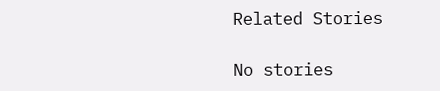Related Stories

No stories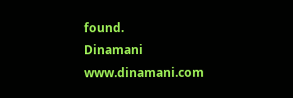found.
Dinamani
www.dinamani.com